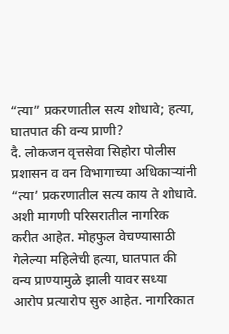“त्या” प्रकरणातील सत्य शोधावे; हत्या, घातपात की वन्य प्राणी?
दै. लोकजन वृत्तसेवा सिहोरा पोलीस प्रशासन व वन विभागाच्या अधिकाऱ्यांनी “त्या’ प्रकरणातील सत्य काय ते शोधावे. अशी मागणी परिसरातील नागरिक करीत आहेत. मोहफुल वेचण्यासाठी गेलेल्या महिलेची हत्या, घातपात की वन्य प्राण्यामुळे झाली यावर सध्या आरोप प्रत्यारोप सुरु आहेत. नागरिकात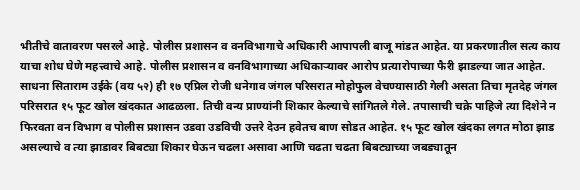भीतीचे वातावरण पसरले आहे. पोलीस प्रशासन व वनविभागाचे अधिकारी आपापली बाजू मांडत आहेत. या प्रकरणातील सत्य काय याचा शोध घेणे महत्त्वाचे आहे. पोलीस प्रशासन व वनविभागाच्या अधिकाऱ्यावर आरोप प्रत्यारोपाच्या फैरी झाडल्या जात आहेत.
साधना सिताराम उईके (वय ५२) ही १७ एप्रिल रोजी धनेगाव जंगल परिसरात मोहोफुल वेचण्यासाठी गेली असता तिचा मृतदेह जंगल परिसरात १५ फूट खोल खंदकात आढळला. तिची वन्य प्राण्यांनी शिकार केल्याचे सांगितले गेले. तपासाची चक्रे पाहिजे त्या दिशेने न फिरवता वन विभाग व पोलीस प्रशासन उडवा उडविची उत्तरे देउन हवेतच बाण सोडत आहेत. १५ फूट खोल खंदका लगत मोठा झाड असल्याचे व त्या झाडावर बिबट्या शिकार घेऊन चढला असावा आणि चढता चढता बिबट्याच्या जबड्यातून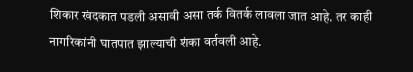शिकार खंदकात पडली असावी असा तर्क वितर्क लावला जात आहे. तर काही नागरिकांनी घातपात झाल्याची शंका वर्तवली आहे.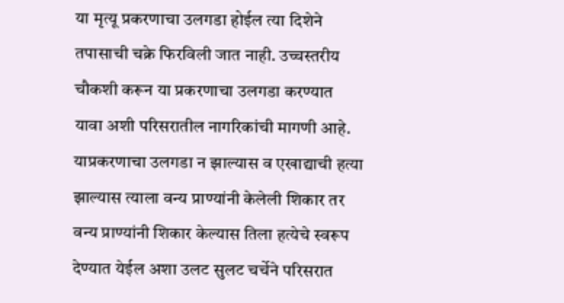या मृत्यू प्रकरणाचा उलगडा होईल त्या दिशेने तपासाची चक्रे फिरविली जात नाही. उच्चस्तरीय चौकशी करून या प्रकरणाचा उलगडा करण्यात यावा अशी परिसरातील नागरिकांची मागणी आहे. याप्रकरणाचा उलगडा न झाल्यास व एखाद्याची हत्या झाल्यास त्याला वन्य प्राण्यांनी केलेली शिकार तर वन्य प्राण्यांनी शिकार केल्यास तिला हत्येचे स्वरूप देण्यात येईल अशा उलट सुलट चर्चेने परिसरात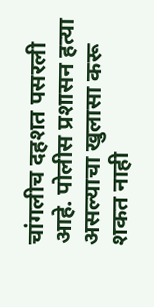चांगलीच दहशत पसरली आहे. पोलीस प्रशासन हत्या असल्याचा खुलासा करू शकत नाही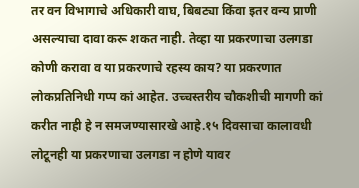तर वन विभागाचे अधिकारी वाघ, बिबट्या किंवा इतर वन्य प्राणी असल्याचा दावा करू शकत नाही. तेव्हा या प्रकरणाचा उलगडा कोणी करावा व या प्रकरणाचे रहस्य काय? या प्रकरणात लोकप्रतिनिधी गप्प कां आहेत. उच्चस्तरीय चौकशीची मागणी कां करीत नाही हे न समजण्यासारखे आहे.१५ दिवसाचा कालावधी लोटूनही या प्रकरणाचा उलगडा न होणे यावर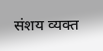संशय व्यक्त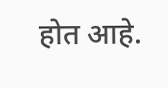होत आहे.